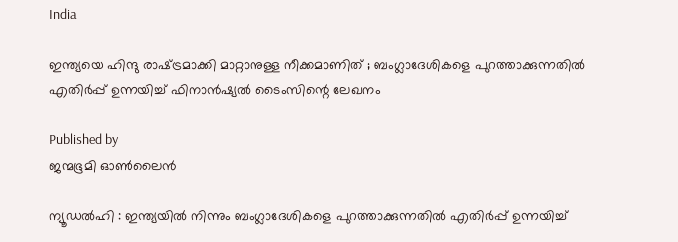India

ഇന്ത്യയെ ഹിന്ദു രാഷ്‌ട്രമാക്കി മാറ്റാനുള്ള നീക്കമാണിത് ; ബംഗ്ലാദേശികളെ പുറത്താക്കുന്നതിൽ എതിർപ്പ് ഉന്നയിച്ച് ഫിനാൻഷ്യൽ ടൈംസിന്റെ ലേഖനം

Published by
ജന്മഭൂമി ഓണ്‍ലൈന്‍

ന്യൂഡൽഹി : ഇന്ത്യയിൽ നിന്നും ബംഗ്ലാദേശികളെ പുറത്താക്കുന്നതിൽ എതിർപ്പ് ഉന്നയിച്ച്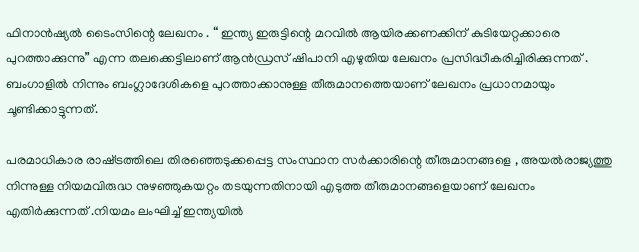ഫിനാൻഷ്യൽ ടൈംസിന്റെ ലേഖനം . “ ഇന്ത്യ ഇരുട്ടിന്റെ മറവിൽ ആയിരക്കണക്കിന് കുടിയേറ്റക്കാരെ പുറത്താക്കുന്നു” എന്ന തലക്കെട്ടിലാണ് ആൻഡ്രസ് ഷിപാനി എഴുതിയ ലേഖനം പ്രസിദ്ധീകരിച്ചിരിക്കുന്നത് . ബംഗാളിൽ നിന്നും ബംഗ്ലാദേശികളെ പുറത്താക്കാനുള്ള തീരുമാനത്തെയാണ് ലേഖനം പ്രധാനമായും ചൂണ്ടിക്കാട്ടുന്നത്.

പരമാധികാര രാഷ്‌ട്രത്തിലെ തിരഞ്ഞെടുക്കപ്പെട്ട സംസ്ഥാന സർക്കാരിന്റെ തീരുമാനങ്ങളെ , അയൽരാജ്യത്തു നിന്നുള്ള നിയമവിരുദ്ധ നുഴഞ്ഞുകയറ്റം തടയുന്നതിനായി എടുത്ത തീരുമാനങ്ങളെയാണ് ലേഖനം എതിർക്കുന്നത് .നിയമം ലംഘിച്ച് ഇന്ത്യയിൽ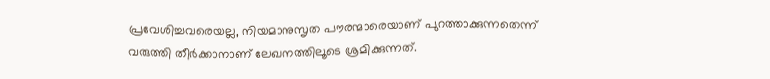പ്രവേശിച്ചവരെയല്ല, നിയമാനുസൃത പൗരന്മാരെയാണ് പുറത്താക്കുന്നതെന്ന് വരുത്തി തീർക്കാനാണ് ലേഖനത്തിലൂടെ ശ്രമിക്കുന്നത്.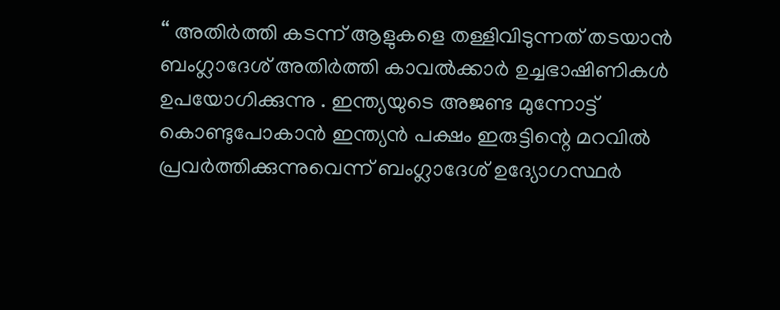“ അതിർത്തി കടന്ന് ആളുകളെ തള്ളിവിടുന്നത് തടയാൻ ബംഗ്ലാദേശ് അതിർത്തി കാവൽക്കാർ ഉച്ചഭാഷിണികൾ ഉപയോഗിക്കുന്നു . ഇന്ത്യയുടെ അജണ്ട മുന്നോട്ട് കൊണ്ടുപോകാൻ ഇന്ത്യൻ പക്ഷം ഇരുട്ടിന്റെ മറവിൽ പ്രവർത്തിക്കുന്നുവെന്ന് ബംഗ്ലാദേശ് ഉദ്യോഗസ്ഥർ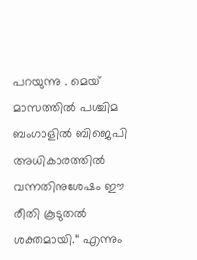പറയുന്നു . മെയ് മാസത്തിൽ പശ്ചിമ ബംഗാളിൽ ബിജെപി അധികാരത്തിൽ വന്നതിനുശേഷം ഈ രീതി കൂടുതൽ ശക്തമായി.“ എന്നും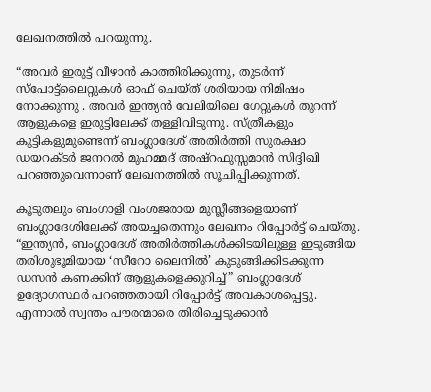ലേഖനത്തിൽ പറയുന്നു.

“അവർ ഇരുട്ട് വീഴാൻ കാത്തിരിക്കുന്നു, തുടർന്ന് സ്പോട്ട്‌ലൈറ്റുകൾ ഓഫ് ചെയ്ത് ശരിയായ നിമിഷം നോക്കുന്നു . അവർ ഇന്ത്യൻ വേലിയിലെ ഗേറ്റുകൾ തുറന്ന് ആളുകളെ ഇരുട്ടിലേക്ക് തള്ളിവിടുന്നു. സ്ത്രീകളും കുട്ടികളുമുണ്ടെന്ന് ബംഗ്ലാദേശ് അതിർത്തി സുരക്ഷാ ഡയറക്ടർ ജനറൽ മുഹമ്മദ് അഷ്‌റഫുസ്സമാൻ സിദ്ദിഖി പറഞ്ഞുവെന്നാണ് ലേഖനത്തിൽ സൂചിപ്പിക്കുന്നത്.

കൂടുതലും ബംഗാളി വംശജരായ മുസ്ലീങ്ങളെയാണ് ബംഗ്ലാദേശിലേക്ക് അയച്ചതെന്നും ലേഖനം റിപ്പോർട്ട് ചെയ്തു. “ഇന്ത്യൻ, ബംഗ്ലാദേശ് അതിർത്തികൾക്കിടയിലുള്ള ഇടുങ്ങിയ തരിശുഭൂമിയായ ‘സീറോ ലൈനിൽ’ കുടുങ്ങിക്കിടക്കുന്ന ഡസൻ കണക്കിന് ആളുകളെക്കുറിച്ച്” ബംഗ്ലാദേശ് ഉദ്യോഗസ്ഥർ പറഞ്ഞതായി റിപ്പോർട്ട് അവകാശപ്പെട്ടു. എന്നാൽ സ്വന്തം പൗരന്മാരെ തിരിച്ചെടുക്കാൻ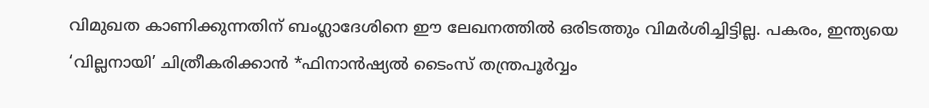വിമുഖത കാണിക്കുന്നതിന് ബംഗ്ലാദേശിനെ ഈ ലേഖനത്തിൽ ഒരിടത്തും വിമർശിച്ചിട്ടില്ല. പകരം, ഇന്ത്യയെ ‘വില്ലനായി’ ചിത്രീകരിക്കാൻ *ഫിനാൻഷ്യൽ ടൈംസ് തന്ത്രപൂർവ്വം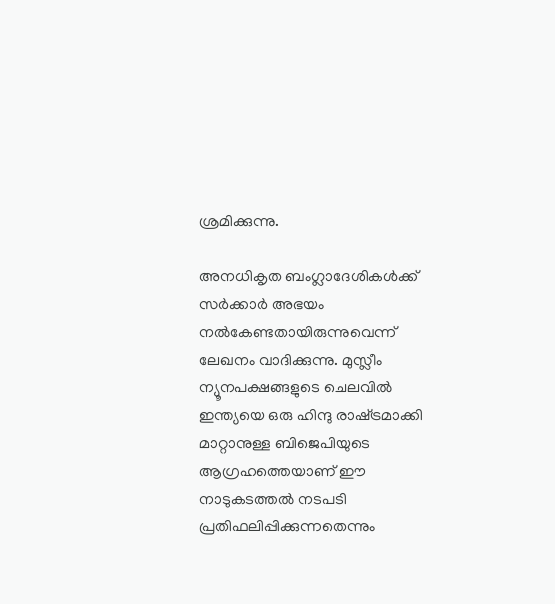ശ്രമിക്കുന്നു.

അനധികൃത ബംഗ്ലാദേശികൾക്ക് സർക്കാർ അഭയം നൽകേണ്ടതായിരുന്നുവെന്ന് ലേഖനം വാദിക്കുന്നു. മുസ്ലീം ന്യൂനപക്ഷങ്ങളുടെ ചെലവിൽ ഇന്ത്യയെ ഒരു ഹിന്ദു രാഷ്‌ട്രമാക്കി മാറ്റാനുള്ള ബിജെപിയുടെ ആഗ്രഹത്തെയാണ് ഈ നാടുകടത്തൽ നടപടി പ്രതിഫലിപ്പിക്കുന്നതെന്നും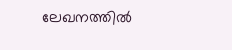ലേഖനത്തിൽ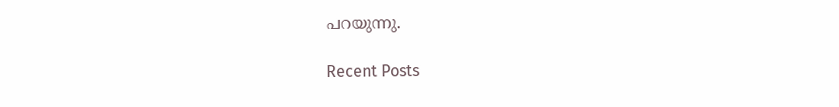പറയുന്നു.

Recent Posts